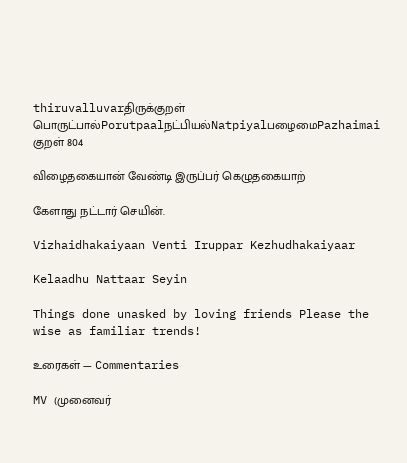thiruvalluvarதிருக்குறள்
பொருட்பால்Porutpaalநட்பியல்NatpiyalபழைமைPazhaimai
குறள் 804

விழைதகையான் வேண்டி இருப்பர் கெழுதகையாற்

கேளாது நட்டார் செயின்.

Vizhaidhakaiyaan Venti Iruppar Kezhudhakaiyaar

Kelaadhu Nattaar Seyin

Things done unasked by loving friends Please the wise as familiar trends!

உரைகள் — Commentaries

MV (முனைவர்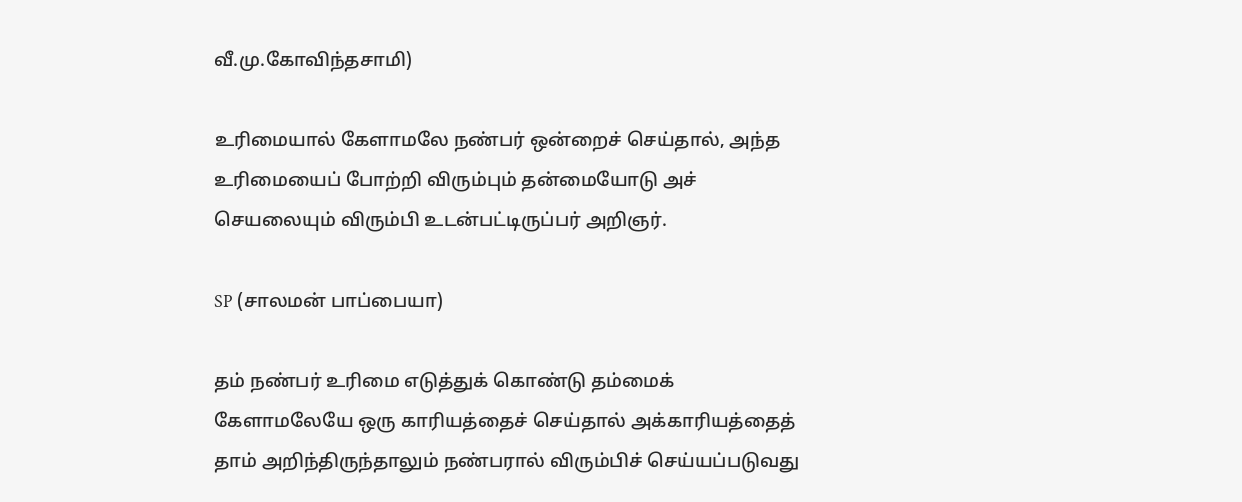வீ.மு.கோவிந்தசாமி)

உரிமையால் கேளாமலே நண்பர் ஒன்றைச் செய்தால், அந்த உரிமையைப் போற்றி விரும்பும் தன்மையோடு அச் செயலையும் விரும்பி உடன்பட்டிருப்பர் அறிஞர்.

SP (சாலமன் பாப்பையா)

தம் நண்பர் உரிமை எடுத்துக் கொண்டு தம்மைக் கேளாமலேயே ஒரு காரியத்தைச் செய்தால் அக்காரியத்தைத் தாம் அறிந்திருந்தாலும் நண்பரால் விரும்பிச் செய்யப்படுவது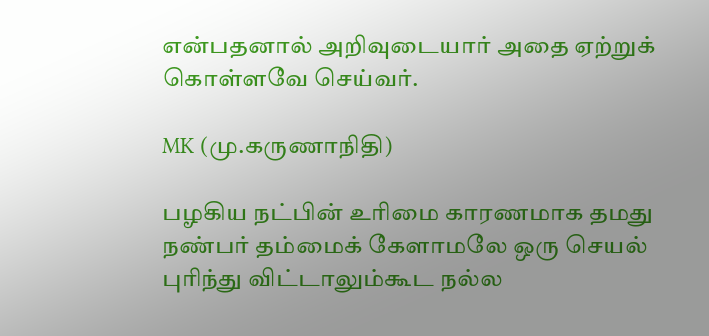என்பதனால் அறிவுடையார் அதை ஏற்றுக் கொள்ளவே செய்வர்.

MK (மு.கருணாநிதி)

பழகிய நட்பின் உரிமை காரணமாக தமது நண்பர் தம்மைக் கேளாமலே ஒரு செயல் புரிந்து விட்டாலும்கூட நல்ல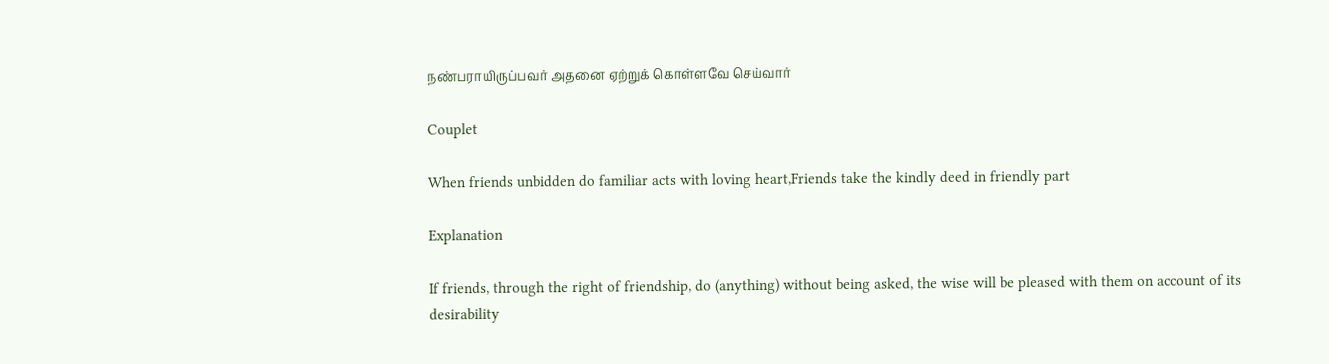நண்பராயிருப்பவர் அதனை ஏற்றுக் கொள்ளவே செய்வார்

Couplet

When friends unbidden do familiar acts with loving heart,Friends take the kindly deed in friendly part

Explanation

If friends, through the right of friendship, do (anything) without being asked, the wise will be pleased with them on account of its desirability